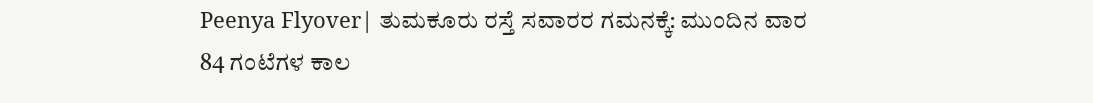Peenya Flyover| ತುಮಕೂರು ರಸ್ತೆ ಸವಾರರ ಗಮನಕ್ಕೆ: ಮುಂದಿನ ವಾರ 84 ಗಂಟೆಗಳ ಕಾಲ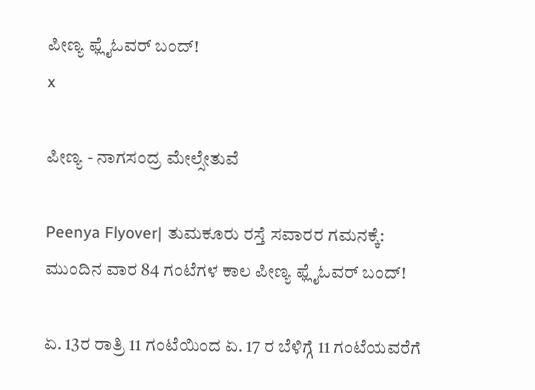ಪೀಣ್ಯ ಫ್ಲೈಓವರ್ ಬಂದ್!
x

ಪೀಣ್ಯ - ನಾಗಸಂದ್ರ ಮೇಲ್ಸೇತುವೆ

Peenya Flyover| ತುಮಕೂರು ರಸ್ತೆ ಸವಾರರ ಗಮನಕ್ಕೆ: ಮುಂದಿನ ವಾರ 84 ಗಂಟೆಗಳ ಕಾಲ ಪೀಣ್ಯ ಫ್ಲೈಓವರ್ ಬಂದ್!

ಏ. 13ರ ರಾತ್ರಿ 11 ಗಂಟೆಯಿಂದ ಏ. 17 ರ ಬೆಳಿಗ್ಗೆ 11 ಗಂಟೆಯವರೆಗೆ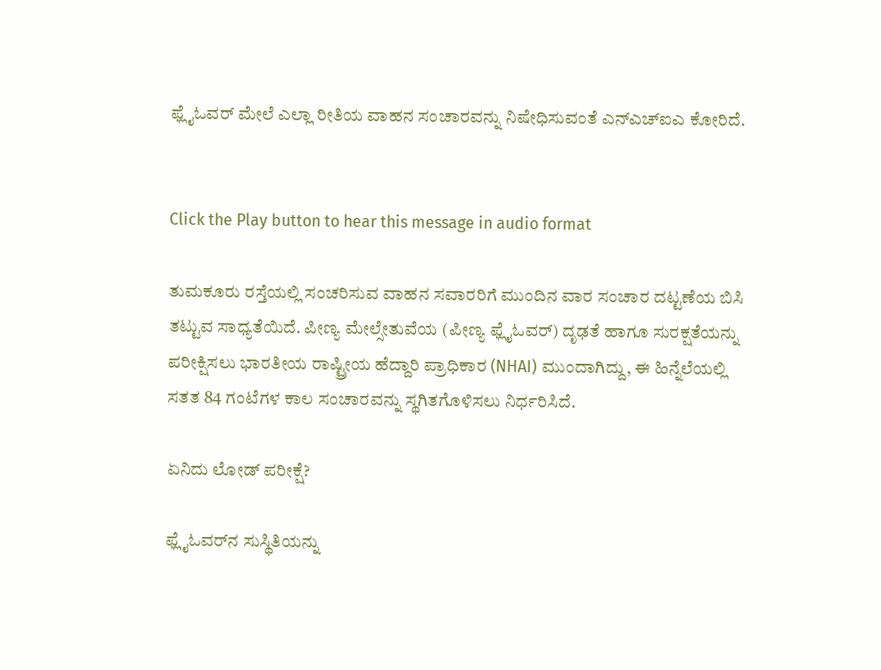ಫ್ಲೈಓವರ್ ಮೇಲೆ ಎಲ್ಲಾ ರೀತಿಯ ವಾಹನ ಸಂಚಾರವನ್ನು ನಿಷೇಧಿಸುವಂತೆ ಎನ್‌ಎಚ್‌ಐಎ ಕೋರಿದೆ.


Click the Play button to hear this message in audio format

ತುಮಕೂರು ರಸ್ತೆಯಲ್ಲಿ ಸಂಚರಿಸುವ ವಾಹನ ಸವಾರರಿಗೆ ಮುಂದಿನ ವಾರ ಸಂಚಾರ ದಟ್ಟಣೆಯ ಬಿಸಿ ತಟ್ಟುವ ಸಾಧ್ಯತೆಯಿದೆ. ಪೀಣ್ಯ ಮೇಲ್ಸೇತುವೆಯ (ಪೀಣ್ಯ ಫ್ಲೈಓವರ್) ದೃಢತೆ ಹಾಗೂ ಸುರಕ್ಷತೆಯನ್ನು ಪರೀಕ್ಷಿಸಲು ಭಾರತೀಯ ರಾಷ್ಟ್ರೀಯ ಹೆದ್ದಾರಿ ಪ್ರಾಧಿಕಾರ (NHAI) ಮುಂದಾಗಿದ್ದು, ಈ ಹಿನ್ನೆಲೆಯಲ್ಲಿ ಸತತ 84 ಗಂಟೆಗಳ ಕಾಲ ಸಂಚಾರವನ್ನು ಸ್ಥಗಿತಗೊಳಿಸಲು ನಿರ್ಧರಿಸಿದೆ.

ಏನಿದು ಲೋಡ್ ಪರೀಕ್ಷೆ?

ಫ್ಲೈಓವರ್‌ನ ಸುಸ್ಥಿತಿಯನ್ನು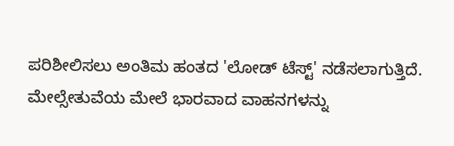ಪರಿಶೀಲಿಸಲು ಅಂತಿಮ ಹಂತದ 'ಲೋಡ್ ಟೆಸ್ಟ್' ನಡೆಸಲಾಗುತ್ತಿದೆ. ಮೇಲ್ಸೇತುವೆಯ ಮೇಲೆ ಭಾರವಾದ ವಾಹನಗಳನ್ನು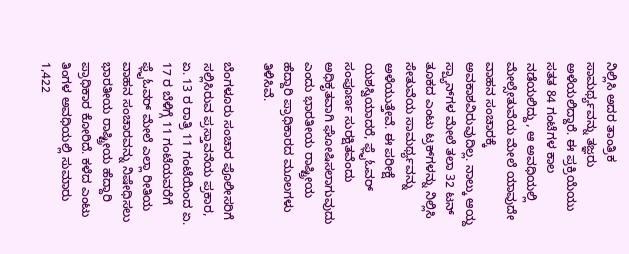ನಿಲ್ಲಿಸಿ ಅದರ ತಾಂತ್ರಿಕ ಸಾಮರ್ಥ್ಯವನ್ನು ತಜ್ಞರು ಅಳೆಯಲಿದ್ದಾರೆ. ಈ ಪ್ರಕ್ರಿಯೆಯು ಸತತ 84 ಗಂಟೆಗಳ ಕಾಲ ನಡೆಯಲಿದ್ದು, ಆ ಅವಧಿಯಲ್ಲಿ ಮೇಲ್ಸೇತುವೆಯ ಮೇಲೆ ಯಾವುದೇ ವಾಹನ ಸಂಚಾರಕ್ಕೆ ಅವಕಾಶವಿರುವುದಿಲ್ಲ. ನಾಲ್ಕು ಆಯ್ದ ಸ್ಪ್ಯಾನ್‌ಗಳ ಮೇಲೆ ತಲಾ 32 ಟನ್ ತೂಕದ ಎಂಟು ಟ್ರಕ್‌ಗಳನ್ನು ನಿಲ್ಲಿಸಿ ಸೇತುವೆಯ ಸಾಮರ್ಥ್ಯವನ್ನು ಅಳೆಯುತ್ತೇವೆ. ಈ ಪರೀಕ್ಷೆ ಯಶಸ್ವಿಯಾದರೆ, ಫ್ಲೈಓವರ್ ಸಂಪೂರ್ಣ ಸುರಕ್ಷಿತವೆಂದು ಅಧಿಕೃತವಾಗಿ ಘೋಷಿಸಲಾಗುವುದು ಎಂದು ಭಾರತೀಯ ರಾಷ್ಟ್ರೀಯ ಹೆದ್ದಾರಿ ಪ್ರಾಧಿಕಾರದ ಮೂಲಗಳು ತಿಳಿಸಿವೆ.

ಬೆಂಗಳೂರು ಸಂಚಾರ ಪೊಲೀಸರಿಗೆ ಸಲ್ಲಿಸಿರುವ ಪ್ರಸ್ತಾವನೆಯ ಪ್ರಕಾರ, ಏ. 13 ರ ರಾತ್ರಿ 11 ಗಂಟೆಯಿಂದ ಏ. 17 ರ ಬೆಳಿಗ್ಗೆ 11 ಗಂಟೆಯವರೆಗೆ ಫ್ಲೈಓವರ್ ಮೇಲೆ ಎಲ್ಲಾ ರೀತಿಯ ವಾಹನ ಸಂಚಾರವನ್ನು ನಿಷೇಧಿಸಲು ಭಾರತೀಯ ರಾಷ್ಟ್ರೀಯ ಹೆದ್ದಾರಿ ಪ್ರಾಧಿಕಾರ ಕೋರಿದೆ. ಕಳೆದ ಎಂಟು ತಿಂಗಳ ಅವಧಿಯಲ್ಲಿ ಸುಮಾರು 1,422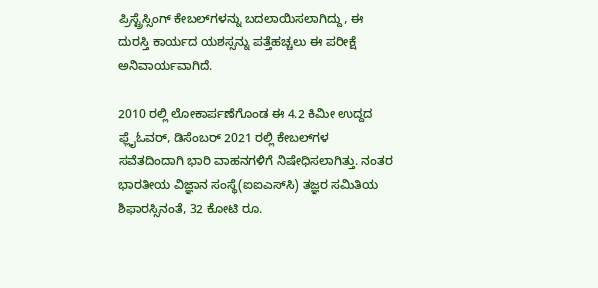ಪ್ರಿಸ್ಟ್ರೆಸ್ಸಿಂಗ್ ಕೇಬಲ್‌ಗಳನ್ನು ಬದಲಾಯಿಸಲಾಗಿದ್ದು, ಈ ದುರಸ್ತಿ ಕಾರ್ಯದ ಯಶಸ್ಸನ್ನು ಪತ್ತೆಹಚ್ಚಲು ಈ ಪರೀಕ್ಷೆ ಅನಿವಾರ್ಯವಾಗಿದೆ.

2010 ರಲ್ಲಿ ಲೋಕಾರ್ಪಣೆಗೊಂಡ ಈ 4.2 ಕಿಮೀ ಉದ್ದದ ಫ್ಲೈಓವರ್, ಡಿಸೆಂಬರ್ 2021 ರಲ್ಲಿ ಕೇಬಲ್‌ಗಳ ಸವೆತದಿಂದಾಗಿ ಭಾರಿ ವಾಹನಗಳಿಗೆ ನಿಷೇಧಿಸಲಾಗಿತ್ತು. ನಂತರ ಭಾರತೀಯ ವಿಜ್ಞಾನ ಸಂಸ್ಥೆ(ಐಐಎಸ್‌ಸಿ) ತಜ್ಞರ ಸಮಿತಿಯ ಶಿಫಾರಸ್ಸಿನಂತೆ, 32 ಕೋಟಿ ರೂ.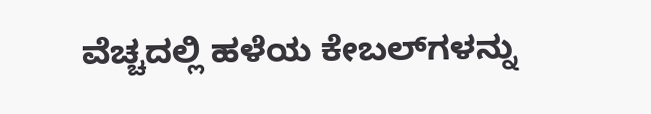ವೆಚ್ಚದಲ್ಲಿ ಹಳೆಯ ಕೇಬಲ್‌ಗಳನ್ನು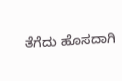ತೆಗೆದು ಹೊಸದಾಗಿ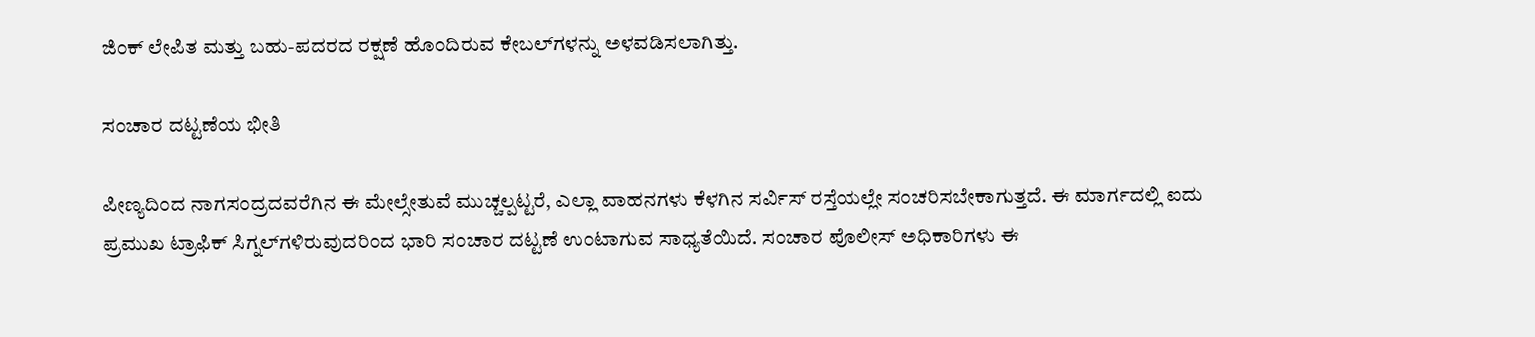ಜಿಂಕ್ ಲೇಪಿತ ಮತ್ತು ಬಹು-ಪದರದ ರಕ್ಷಣೆ ಹೊಂದಿರುವ ಕೇಬಲ್‌ಗಳನ್ನು ಅಳವಡಿಸಲಾಗಿತ್ತು.

ಸಂಚಾರ ದಟ್ಟಣೆಯ ಭೀತಿ

ಪೀಣ್ಯದಿಂದ ನಾಗಸಂದ್ರದವರೆಗಿನ ಈ ಮೇಲ್ಸೇತುವೆ ಮುಚ್ಚಲ್ಪಟ್ಟರೆ, ಎಲ್ಲಾ ವಾಹನಗಳು ಕೆಳಗಿನ ಸರ್ವಿಸ್ ರಸ್ತೆಯಲ್ಲೇ ಸಂಚರಿಸಬೇಕಾಗುತ್ತದೆ. ಈ ಮಾರ್ಗದಲ್ಲಿ ಐದು ಪ್ರಮುಖ ಟ್ರಾಫಿಕ್ ಸಿಗ್ನಲ್‌ಗಳಿರುವುದರಿಂದ ಭಾರಿ ಸಂಚಾರ ದಟ್ಟಣೆ ಉಂಟಾಗುವ ಸಾಧ್ಯತೆಯಿದೆ. ಸಂಚಾರ ಪೊಲೀಸ್ ಅಧಿಕಾರಿಗಳು ಈ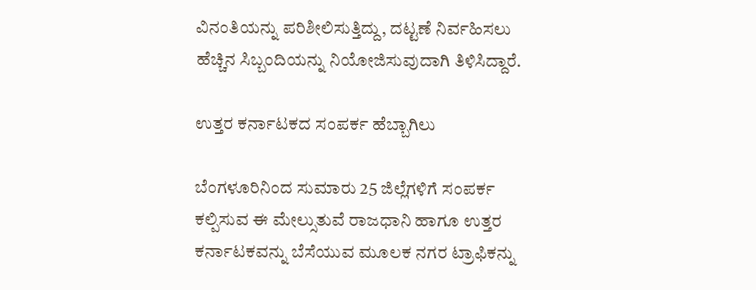ವಿನಂತಿಯನ್ನು ಪರಿಶೀಲಿಸುತ್ತಿದ್ದು, ದಟ್ಟಣೆ ನಿರ್ವಹಿಸಲು ಹೆಚ್ಚಿನ ಸಿಬ್ಬಂದಿಯನ್ನು ನಿಯೋಜಿಸುವುದಾಗಿ ತಿಳಿಸಿದ್ದಾರೆ.

ಉತ್ತರ ಕರ್ನಾಟಕದ ಸಂಪರ್ಕ ಹೆಬ್ಬಾಗಿಲು

ಬೆಂಗಳೂರಿನಿಂದ ಸುಮಾರು 25 ಜಿಲ್ಲೆಗಳಿಗೆ ಸಂಪರ್ಕ ಕಲ್ಪಿಸುವ ಈ ಮೇಲ್ಸುತುವೆ ರಾಜಧಾನಿ ಹಾಗೂ ಉತ್ತರ ಕರ್ನಾಟಕವನ್ನು ಬೆಸೆಯುವ ಮೂಲಕ ನಗರ ಟ್ರಾಫಿಕನ್ನು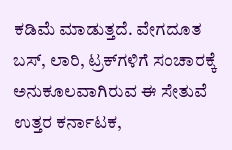ಕಡಿಮೆ ಮಾಡುತ್ತದೆ. ವೇಗದೂತ ಬಸ್‌, ಲಾರಿ, ಟ್ರಕ್‌ಗಳಿಗೆ ಸಂಚಾರಕ್ಕೆ ಅನುಕೂಲವಾಗಿರುವ ಈ ಸೇತುವೆ ಉತ್ತರ ಕರ್ನಾಟಕ,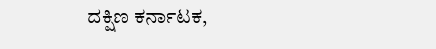ದಕ್ಷಿಣ ಕರ್ನಾಟಕ,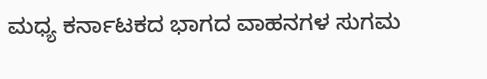ಮಧ್ಯ ಕರ್ನಾಟಕದ ಭಾಗದ ವಾಹನಗಳ ಸುಗಮ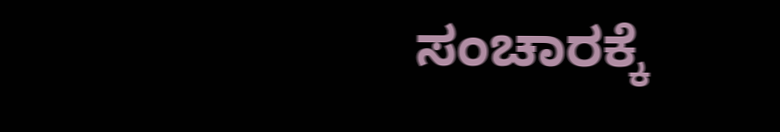ಸಂಚಾರಕ್ಕೆ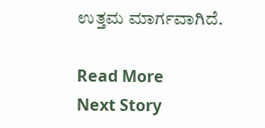ಉತ್ತಮ ಮಾರ್ಗವಾಗಿದೆ.

Read More
Next Story